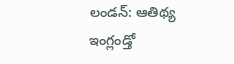లండన్: ఆతిథ్య ఇంగ్లండ్తో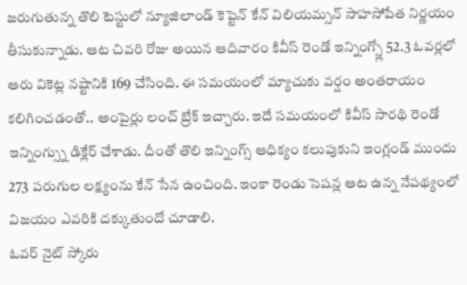జరుగుతున్న తొలి టెస్టులో న్యూజిలాండ్ కెప్టెన్ కేన్ విలియమ్సన్ సాహసోపేత నిర్ణయం తీసుకున్నాడు. ఆట చివరి రోజు అయిన ఆదివారం కివీస్ రెండో ఇన్నింగ్స్లో 52.3 ఓవర్లలో ఆరు వికెట్ల నష్టానికి 169 చేసింది. ఈ సమయంలో మ్యాచుకు వర్షం అంతరాయం కలిగించడంతో.. అంపైర్లు లంచ్ బ్రేక్ ఇచ్చారు. ఇదే సమయంలో కివీస్ సారథి రెండో ఇన్నింగ్స్ను డిక్లేర్ చేశాడు. దీంతో తొలి ఇన్నింగ్స్ ఆధిక్యం కలుపుకుని ఇంగ్లండ్ ముందు 273 పరుగుల లక్ష్యంను కేన్ సేన ఉంచింది. ఇంకా రెండు సెషన్ల ఆట ఉన్న నేపథ్యంలో విజయం ఎవరికి దక్కుతుందో చూడాలి.
ఓవర్ నైట్ స్కోరు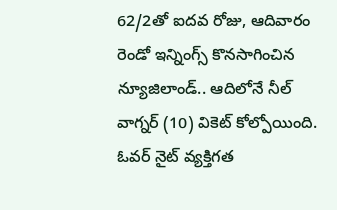62/2తో ఐదవ రోజు, ఆదివారం రెండో ఇన్నింగ్స్ కొనసాగించిన న్యూజిలాండ్.. ఆదిలోనే నీల్ వాగ్నర్ (10) వికెట్ కోల్పోయింది. ఓవర్ నైట్ వ్యక్తిగత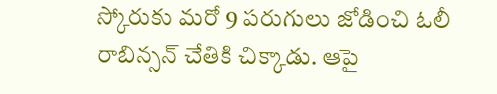స్కోరుకు మరో 9 పరుగులు జోడించి ఓలీ రాబిన్సన్ చేతికి చిక్కాడు. ఆపై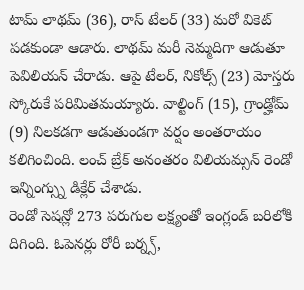టామ్ లాథమ్ (36), రాస్ టేలర్ (33) మరో వికెట్ పడకుండా ఆడారు. లాథమ్ మరీ నెమ్మదిగా ఆడుతూ పెవిలియన్ చేరాడు. ఆపై టేలర్, నికోల్స్ (23) మోస్తరు స్కోరుకే పరిమితమయ్యారు. వాల్టింగ్ (15), గ్రాండ్హోమ్ (9) నిలకడగా ఆడుతుండగా వర్షం అంతరాయం కలిగించింది. లంచ్ బ్రేక్ అనంతరం విలియమ్సన్ రెండో ఇన్నింగ్స్ను డిక్లేర్ చేశాడు.
రెండో సెషన్లో 273 పరుగుల లక్ష్యంతో ఇంగ్లండ్ బరిలోకి దిగింది. ఓపెనర్లు రోరీ బర్న్స్,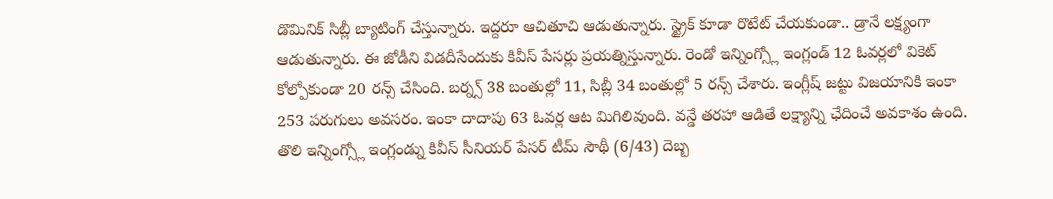డొమినిక్ సిబ్లీ బ్యాటింగ్ చేస్తున్నారు. ఇద్దరూ ఆచితూచి ఆడుతున్నారు. స్ట్రైక్ కూడా రొటేట్ చేయకుండా.. డ్రానే లక్ష్యంగా ఆడుతున్నారు. ఈ జోడీని విడదీసేందుకు కివీస్ పేసర్లు ప్రయత్నిస్తున్నారు. రెండో ఇన్నింగ్స్లో ఇంగ్లండ్ 12 ఓవర్లలో వికెట్ కోల్పోకుండా 20 రన్స్ చేసింది. బర్న్స్ 38 బంతుల్లో 11, సిబ్లీ 34 బంతుల్లో 5 రన్స్ చేశారు. ఇంగ్లీష్ జట్టు విజయానికి ఇంకా 253 పరుగులు అవసరం. ఇంకా దాదాపు 63 ఓవర్ల ఆట మిగిలివుంది. వన్డే తరహా ఆడితే లక్ష్యాన్ని ఛేదించే అవకాశం ఉంది.
తొలి ఇన్నింగ్స్లో ఇంగ్లండ్ను కివీస్ సీనియర్ పేసర్ టీమ్ సౌథీ (6/43) దెబ్బ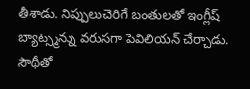తీశాడు. నిప్పులుచెరిగే బంతులతో ఇంగ్లీష్ బ్యాట్స్మన్ను వరుసగా పెవిలియన్ చేర్చాడు. సౌథీతో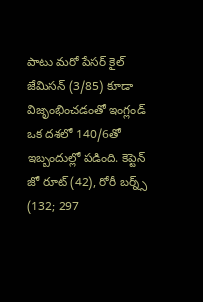పాటు మరో పేసర్ కైల్ జేమిసన్ (3/85) కూడా విజృంభించడంతో ఇంగ్లండ్ ఒక దశలో 140/6తో ఇబ్బందుల్లో పడింది. కెప్టెన్ జో రూట్ (42), రోరీ బర్న్స్ (132; 297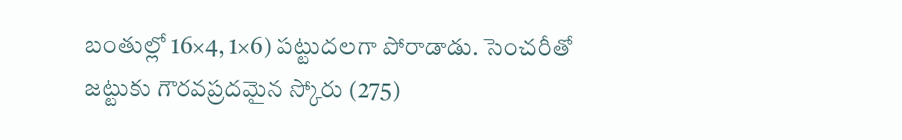బంతుల్లో 16×4, 1×6) పట్టుదలగా పోరాడాడు. సెంచరీతో జట్టుకు గౌరవప్రదమైన స్కోరు (275)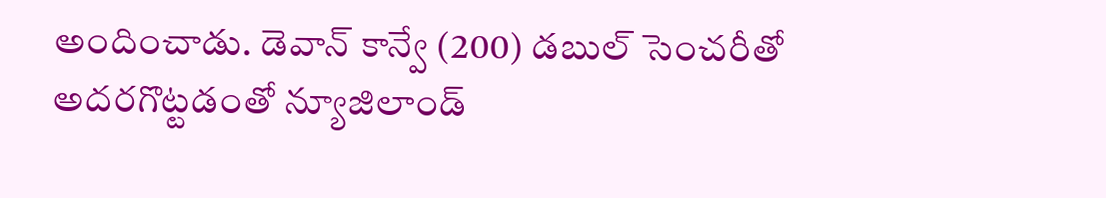అందించాడు. డెవాన్ కాన్వే (200) డబుల్ సెంచరీతో అదరగొట్టడంతో న్యూజిలాండ్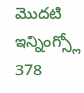మొదటి ఇన్నింగ్స్లో 378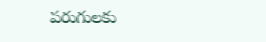పరుగులకు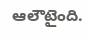ఆలౌటైంది.